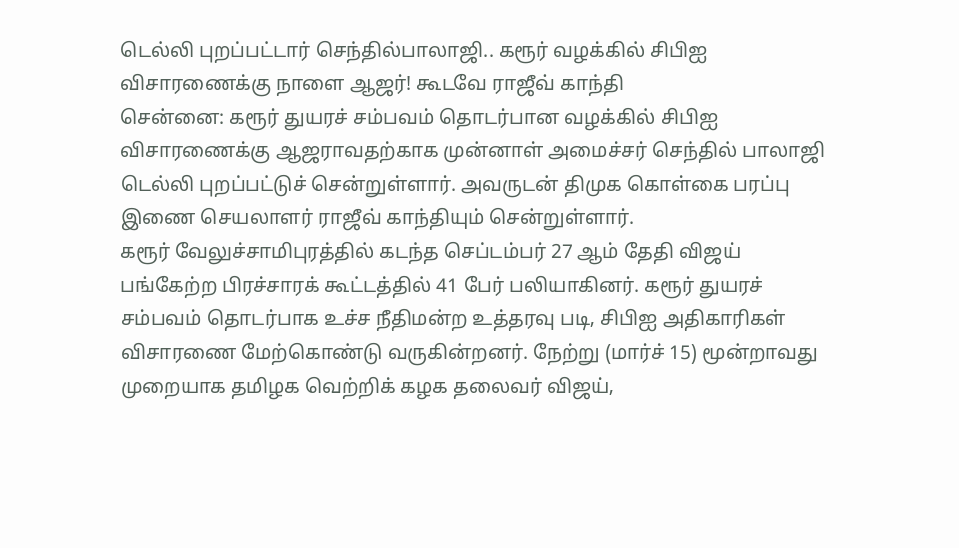டெல்லி புறப்பட்டார் செந்தில்பாலாஜி.. கரூர் வழக்கில் சிபிஐ விசாரணைக்கு நாளை ஆஜர்! கூடவே ராஜீவ் காந்தி
சென்னை: கரூர் துயரச் சம்பவம் தொடர்பான வழக்கில் சிபிஐ விசாரணைக்கு ஆஜராவதற்காக முன்னாள் அமைச்சர் செந்தில் பாலாஜி டெல்லி புறப்பட்டுச் சென்றுள்ளார். அவருடன் திமுக கொள்கை பரப்பு இணை செயலாளர் ராஜீவ் காந்தியும் சென்றுள்ளார்.
கரூர் வேலுச்சாமிபுரத்தில் கடந்த செப்டம்பர் 27 ஆம் தேதி விஜய் பங்கேற்ற பிரச்சாரக் கூட்டத்தில் 41 பேர் பலியாகினர். கரூர் துயரச் சம்பவம் தொடர்பாக உச்ச நீதிமன்ற உத்தரவு படி, சிபிஐ அதிகாரிகள் விசாரணை மேற்கொண்டு வருகின்றனர். நேற்று (மார்ச் 15) மூன்றாவது முறையாக தமிழக வெற்றிக் கழக தலைவர் விஜய்,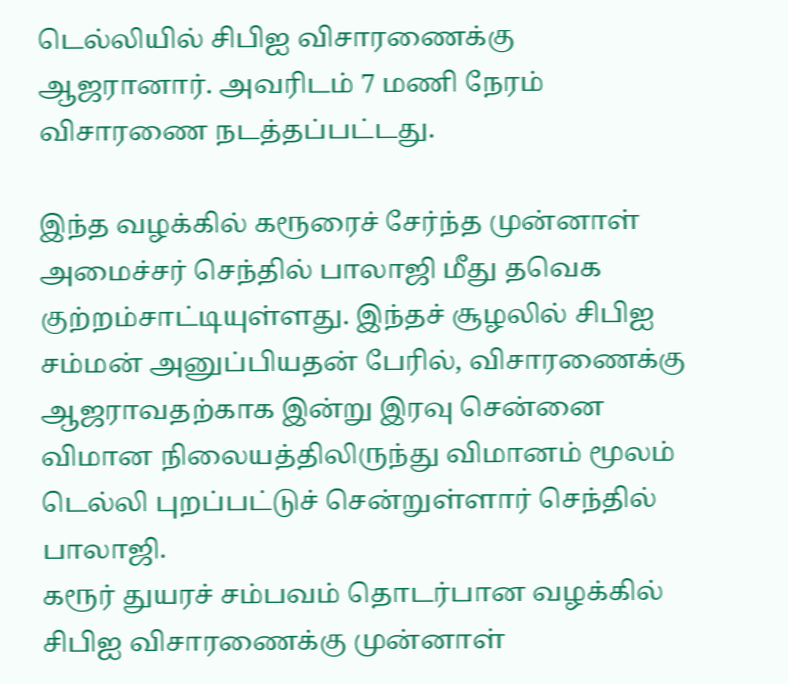டெல்லியில் சிபிஐ விசாரணைக்கு ஆஜரானார். அவரிடம் 7 மணி நேரம் விசாரணை நடத்தப்பட்டது.

இந்த வழக்கில் கரூரைச் சேர்ந்த முன்னாள் அமைச்சர் செந்தில் பாலாஜி மீது தவெக குற்றம்சாட்டியுள்ளது. இந்தச் சூழலில் சிபிஐ சம்மன் அனுப்பியதன் பேரில், விசாரணைக்கு ஆஜராவதற்காக இன்று இரவு சென்னை விமான நிலையத்திலிருந்து விமானம் மூலம் டெல்லி புறப்பட்டுச் சென்றுள்ளார் செந்தில் பாலாஜி.
கரூர் துயரச் சம்பவம் தொடர்பான வழக்கில் சிபிஐ விசாரணைக்கு முன்னாள்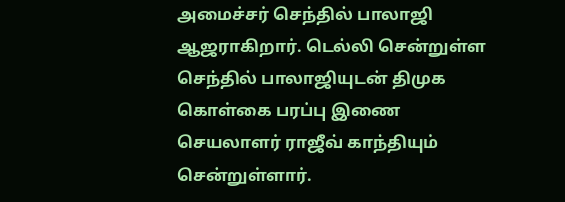அமைச்சர் செந்தில் பாலாஜி ஆஜராகிறார். டெல்லி சென்றுள்ள செந்தில் பாலாஜியுடன் திமுக கொள்கை பரப்பு இணை செயலாளர் ராஜீவ் காந்தியும் சென்றுள்ளார்.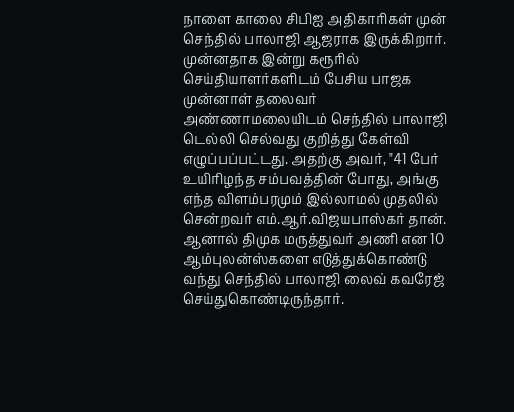நாளை காலை சிபிஐ அதிகாரிகள் முன் செந்தில் பாலாஜி ஆஜராக இருக்கிறார்.
முன்னதாக இன்று கரூரில் செய்தியாளர்களிடம் பேசிய பாஜக முன்னாள் தலைவர் அண்ணாமலையிடம் செந்தில் பாலாஜி டெல்லி செல்வது குறித்து கேள்வி எழுப்பப்பட்டது. அதற்கு அவர், "41 பேர் உயிரிழந்த சம்பவத்தின் போது, அங்கு எந்த விளம்பரமும் இல்லாமல் முதலில் சென்றவர் எம்.ஆர்.விஜயபாஸ்கர் தான். ஆனால் திமுக மருத்துவர் அணி என 10 ஆம்புலன்ஸ்களை எடுத்துக்கொண்டு வந்து செந்தில் பாலாஜி லைவ் கவரேஜ் செய்துகொண்டிருந்தார்.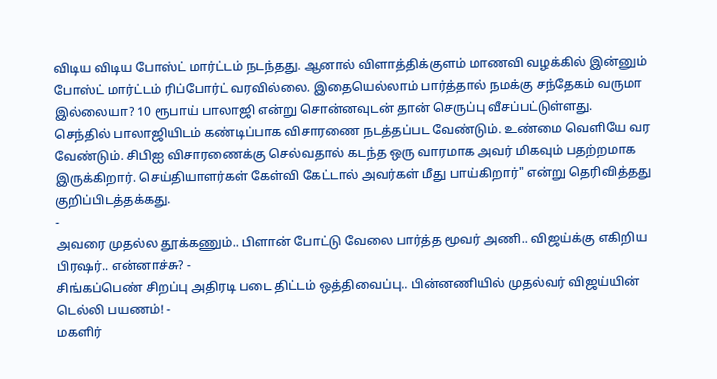விடிய விடிய போஸ்ட் மார்ட்டம் நடந்தது. ஆனால் விளாத்திக்குளம் மாணவி வழக்கில் இன்னும் போஸ்ட் மார்ட்டம் ரிப்போர்ட் வரவில்லை. இதையெல்லாம் பார்த்தால் நமக்கு சந்தேகம் வருமா இல்லையா? 10 ரூபாய் பாலாஜி என்று சொன்னவுடன் தான் செருப்பு வீசப்பட்டுள்ளது.
செந்தில் பாலாஜியிடம் கண்டிப்பாக விசாரணை நடத்தப்பட வேண்டும். உண்மை வெளியே வர வேண்டும். சிபிஐ விசாரணைக்கு செல்வதால் கடந்த ஒரு வாரமாக அவர் மிகவும் பதற்றமாக இருக்கிறார். செய்தியாளர்கள் கேள்வி கேட்டால் அவர்கள் மீது பாய்கிறார்" என்று தெரிவித்தது குறிப்பிடத்தக்கது.
-
அவரை முதல்ல தூக்கணும்.. பிளான் போட்டு வேலை பார்த்த மூவர் அணி.. விஜய்க்கு எகிறிய பிரஷர்.. என்னாச்சு? -
சிங்கப்பெண் சிறப்பு அதிரடி படை திட்டம் ஒத்திவைப்பு.. பின்னணியில் முதல்வர் விஜய்யின் டெல்லி பயணம்! -
மகளிர்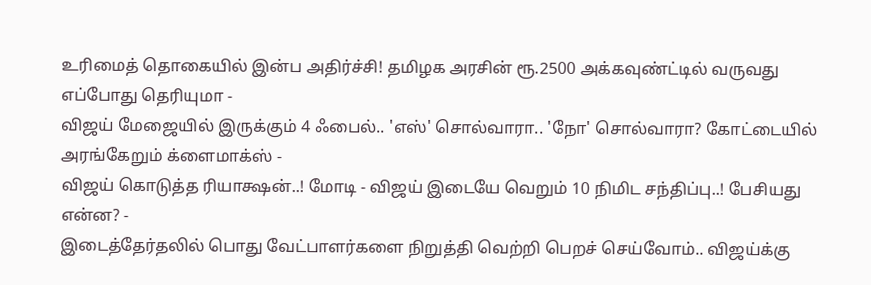உரிமைத் தொகையில் இன்ப அதிர்ச்சி! தமிழக அரசின் ரூ.2500 அக்கவுண்ட்டில் வருவது எப்போது தெரியுமா -
விஜய் மேஜையில் இருக்கும் 4 ஃபைல்.. 'எஸ்' சொல்வாரா.. 'நோ' சொல்வாரா? கோட்டையில் அரங்கேறும் க்ளைமாக்ஸ் -
விஜய் கொடுத்த ரியாக்ஷன்..! மோடி - விஜய் இடையே வெறும் 10 நிமிட சந்திப்பு..! பேசியது என்ன? -
இடைத்தேர்தலில் பொது வேட்பாளர்களை நிறுத்தி வெற்றி பெறச் செய்வோம்.. விஜய்க்கு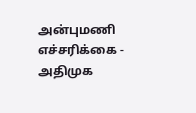அன்புமணி எச்சரிக்கை -
அதிமுக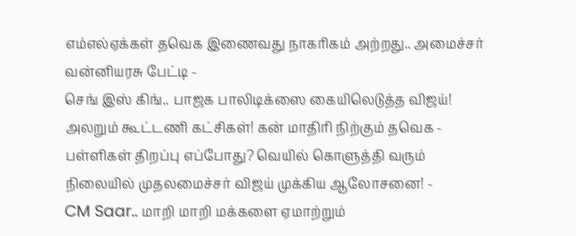எம்எல்ஏக்கள் தவெக இணைவது நாகரிகம் அற்றது.. அமைச்சர் வன்னியரசு பேட்டி -
செங் இஸ் கிங்.. பாஜக பாலிடிக்ஸை கையிலெடுத்த விஜய்! அலறும் கூட்டணி கட்சிகள்! கன் மாதிரி நிற்கும் தவெக -
பள்ளிகள் திறப்பு எப்போது? வெயில் கொளுத்தி வரும் நிலையில் முதலமைச்சர் விஜய் முக்கிய ஆலோசனை! -
CM Saar.. மாறி மாறி மக்களை ஏமாற்றும்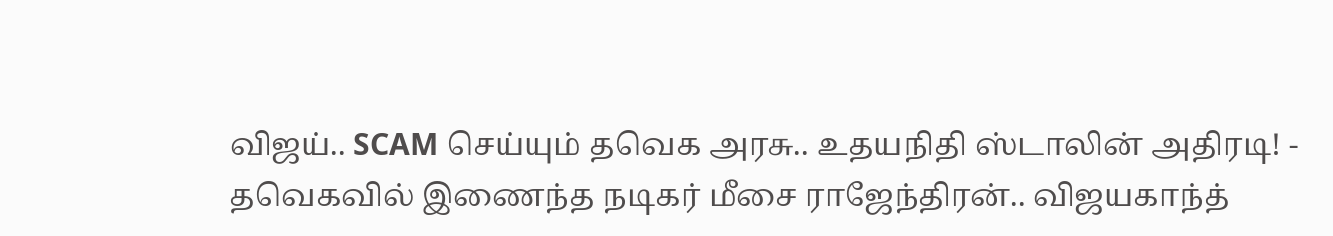விஜய்.. SCAM செய்யும் தவெக அரசு.. உதயநிதி ஸ்டாலின் அதிரடி! -
தவெகவில் இணைந்த நடிகர் மீசை ராஜேந்திரன்.. விஜயகாந்த்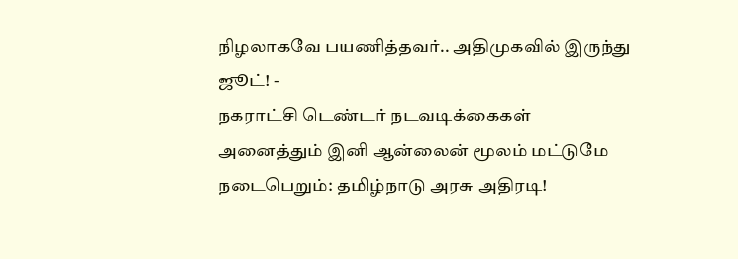நிழலாகவே பயணித்தவர்.. அதிமுகவில் இருந்து ஜூட்! -
நகராட்சி டெண்டர் நடவடிக்கைகள் அனைத்தும் இனி ஆன்லைன் மூலம் மட்டுமே நடைபெறும்: தமிழ்நாடு அரசு அதிரடி!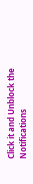Click it and Unblock the Notifications